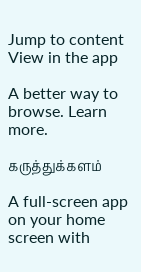Jump to content
View in the app

A better way to browse. Learn more.

கருத்துக்களம்

A full-screen app on your home screen with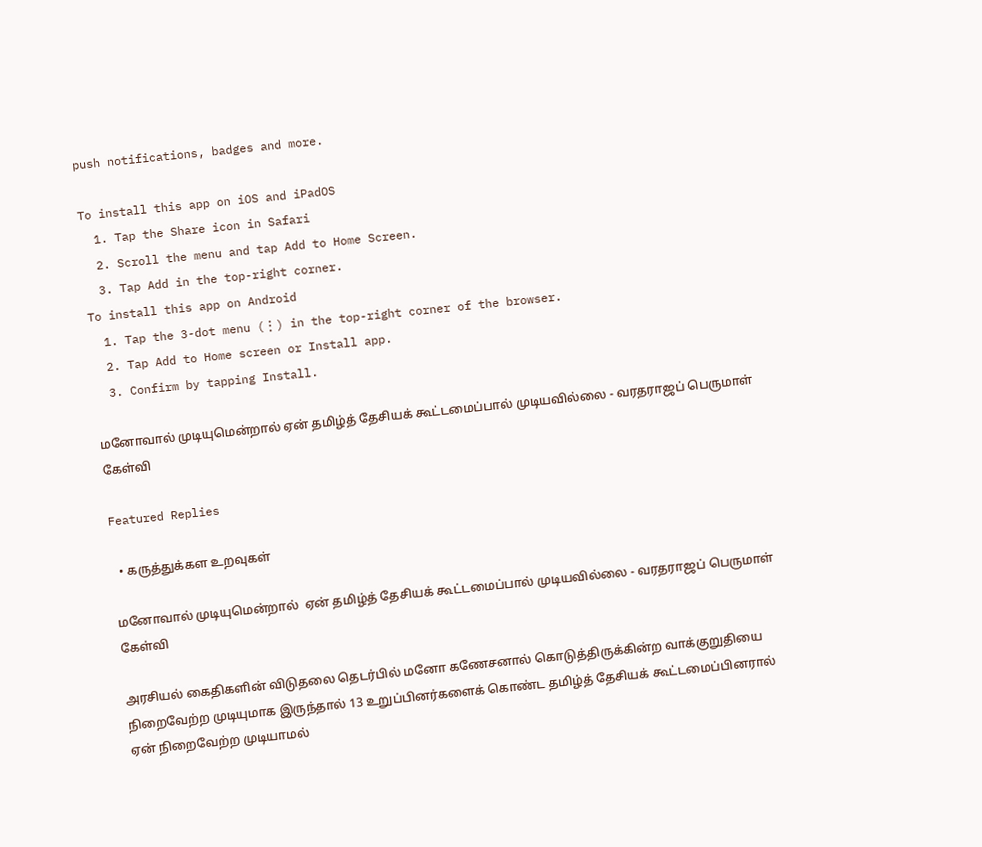push notifications, badges and more.

To install this app on iOS and iPadOS
  1. Tap the Share icon in Safari
  2. Scroll the menu and tap Add to Home Screen.
  3. Tap Add in the top-right corner.
To install this app on Android
  1. Tap the 3-dot menu (⋮) in the top-right corner of the browser.
  2. Tap Add to Home screen or Install app.
  3. Confirm by tapping Install.

மனோவால் முடியுமென்றால் ஏன் தமிழ்த் தேசியக் கூட்டமைப்பால் முடியவில்லை - வரதராஜப் பெருமாள் கேள்வி

Featured Replies

  • கருத்துக்கள உறவுகள்

மனோவால் முடியுமென்றால்  ஏன் தமிழ்த் தேசியக் கூட்டமைப்பால் முடியவில்லை - வரதராஜப் பெருமாள் கேள்வி

அரசியல் கைதிகளின் விடுதலை தெடர்பில் மனோ கணேசனால் கொடுத்திருக்கின்ற வாக்குறுதியை நிறைவேற்ற முடியுமாக இருந்தால் 13 உறுப்பினர்களைக் கொண்ட தமிழ்த் தேசியக் கூட்டமைப்பினரால் ஏன் நிறைவேற்ற முடியாமல்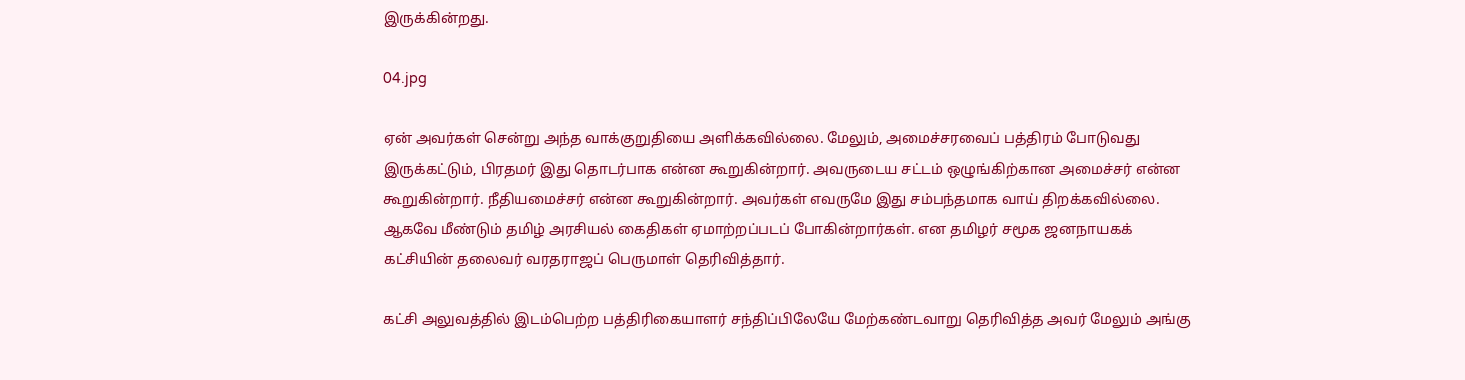இருக்கின்றது.

04.jpg

ஏன் அவர்கள் சென்று அந்த வாக்குறுதியை அளிக்கவில்லை. மேலும், அமைச்சரவைப் பத்திரம் போடுவது இருக்கட்டும், பிரதமர் இது தொடர்பாக என்ன கூறுகின்றார். அவருடைய சட்டம் ஒழுங்கிற்கான அமைச்சர் என்ன கூறுகின்றார். நீதியமைச்சர் என்ன கூறுகின்றார். அவர்கள் எவருமே இது சம்பந்தமாக வாய் திறக்கவில்லை. ஆகவே மீண்டும் தமிழ் அரசியல் கைதிகள் ஏமாற்றப்படப் போகின்றார்கள். என தமிழர் சமூக ஜனநாயகக் கட்சியின் தலைவர் வரதராஜப் பெருமாள் தெரிவித்தார்.

கட்சி அலுவத்தில் இடம்பெற்ற பத்திரிகையாளர் சந்திப்பிலேயே மேற்கண்டவாறு தெரிவித்த அவர் மேலும் அங்கு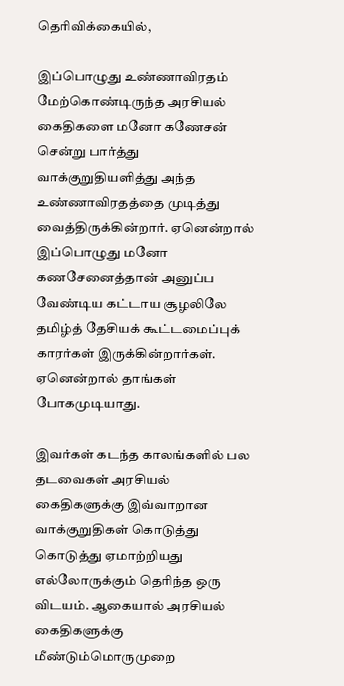தெரிவிக்கையில்,

இப்பொழுது உண்ணாவிரதம் மேற்கொண்டிருந்த அரசியல் கைதிகளை மனோ கணேசன் சென்று பார்த்து வாக்குறுதியளித்து அந்த உண்ணாவிரதத்தை முடித்து வைத்திருக்கின்றார். ஏனென்றால் இப்பொழுது மனோ கணசேனைத்தான் அனுப்ப வேண்டிய கட்டாய சூழலிலே தமிழ்த் தேசியக் கூட்டமைப்புக் காரர்கள் இருக்கின்றார்கள். ஏனென்றால் தாங்கள் போகமுடியாது.

இவர்கள் கடந்த காலங்களில் பல தடவைகள் அரசியல் கைதிகளுக்கு இவ்வாறான  வாக்குறுதிகள் கொடுத்து கொடுத்து ஏமாற்றியது எல்லோருக்கும் தெரிந்த ஒரு விடயம். ஆகையால் அரசியல் கைதிகளுக்கு மீண்டும்மொருமுறை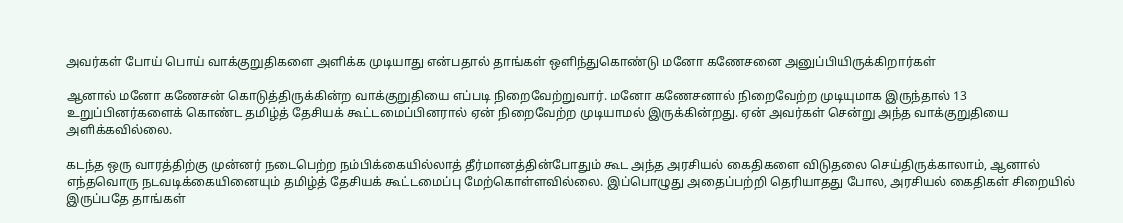அவர்கள் போய் பொய் வாக்குறுதிகளை அளிக்க முடியாது என்பதால் தாங்கள் ஒளிந்துகொண்டு மனோ கணேசனை அனுப்பியிருக்கிறார்கள்

ஆனால் மனோ கணேசன் கொடுத்திருக்கின்ற வாக்குறுதியை எப்படி நிறைவேற்றுவார். மனோ கணேசனால் நிறைவேற்ற முடியுமாக இருந்தால் 13 உறுப்பினர்களைக் கொண்ட தமிழ்த் தேசியக் கூட்டமைப்பினரால் ஏன் நிறைவேற்ற முடியாமல் இருக்கின்றது. ஏன் அவர்கள் சென்று அந்த வாக்குறுதியை அளிக்கவில்லை.

கடந்த ஒரு வாரத்திற்கு முன்னர் நடைபெற்ற நம்பிக்கையில்லாத் தீர்மானத்தின்போதும் கூட அந்த அரசியல் கைதிகளை விடுதலை செய்திருக்காலாம், ஆனால் எந்தவொரு நடவடிக்கையினையும் தமிழ்த் தேசியக் கூட்டமைப்பு மேற்கொள்ளவில்லை. இப்பொழுது அதைப்பற்றி தெரியாதது போல, அரசியல் கைதிகள் சிறையில் இருப்பதே தாங்கள்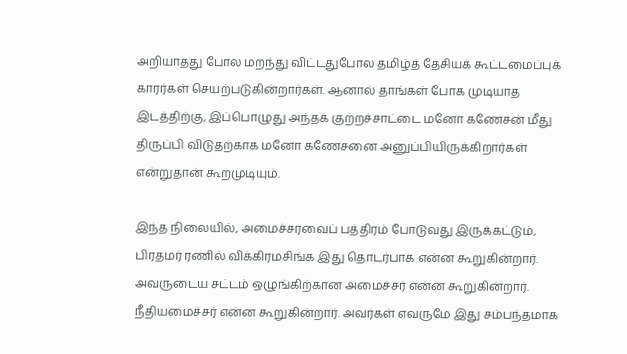அறியாதது போல மறந்து விட்டதுபோல தமிழ்த் தேசியக் கூட்டமைப்புக் காரர்கள் செயற்படுகின்றார்கள். ஆனால் தாங்கள் போக முடியாத இடத்திற்கு, இப்பொழுது அந்தக் குற்றச்சாட்டை மனோ கணேசன் மீது திருப்பி விடுதற்காக மனோ கணேசனை அனுப்பியிருக்கிறார்கள் என்றுதான் கூறமுடியும்.

இந்த நிலையில், அமைச்சரவைப் பத்திரம் போடுவது இருக்கட்டும், பிரதமர் ரணில் விக்கிரமசிங்க இது தொடர்பாக என்ன கூறுகின்றார். அவருடைய சட்டம் ஒழுங்கிற்கான அமைச்சர் என்ன கூறுகின்றார். நீதியமைச்சர் என்ன கூறுகின்றார். அவர்கள் எவருமே இது சம்பந்தமாக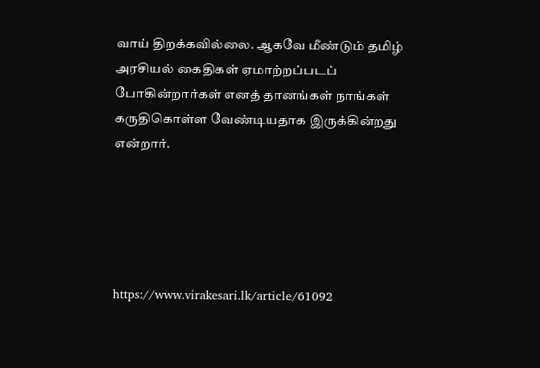வாய் திறக்கவில்லை. ஆகவே மீண்டும் தமிழ் அரசியல் கைதிகள் ஏமாற்றப்படப் போகின்றார்கள் எனத் தானங்கள் நாங்கள் கருதிகொள்ள வேண்டியதாக இருக்கின்றது என்றார்.





https://www.virakesari.lk/article/61092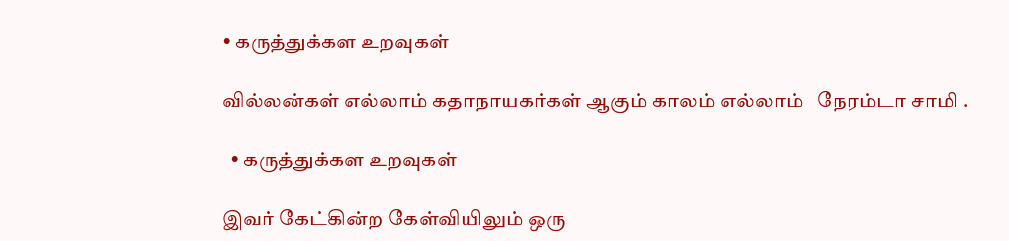• கருத்துக்கள உறவுகள்

வில்லன்கள் எல்லாம் கதாநாயகர்கள் ஆகும் காலம் எல்லாம்   நேரம்டா சாமி .

  • கருத்துக்கள உறவுகள்

இவர் கேட்கின்ற கேள்வியிலும் ஒரு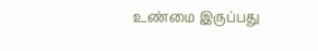உண்மை இருப்பது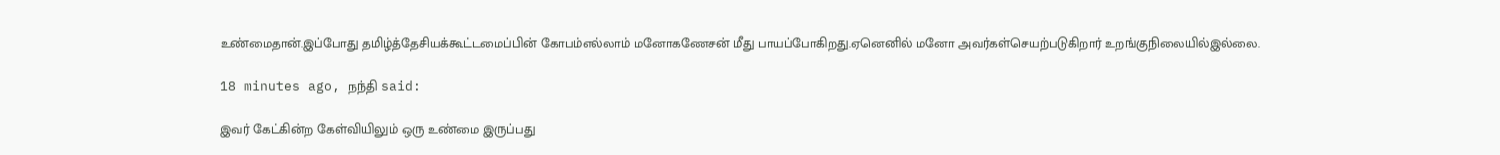உண்மைதான்.இப்போது தமிழ்த்தேசியக்கூட்டமைப்பின் கோபம்எல்லாம் மனோகணேசன் மீது பாயப்போகிறது.ஏனெனில் மனோ அவர்கள்செயற்படுகிறார் உறங்குநிலையில்இல்லை.

18 minutes ago, நந்தி said:

இவர் கேட்கின்ற கேள்வியிலும் ஒரு உண்மை இருப்பது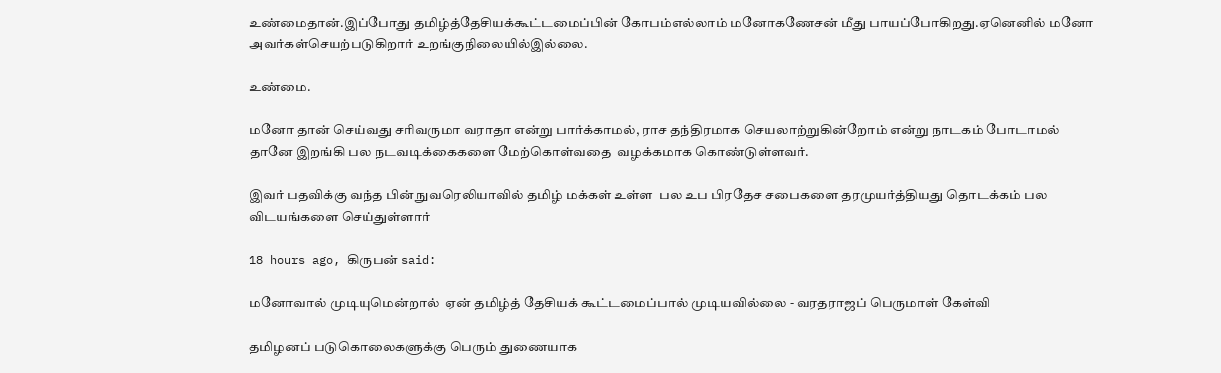உண்மைதான்.இப்போது தமிழ்த்தேசியக்கூட்டமைப்பின் கோபம்எல்லாம் மனோகணேசன் மீது பாயப்போகிறது.ஏனெனில் மனோ அவர்கள்செயற்படுகிறார் உறங்குநிலையில்இல்லை.

உண்மை.

மனோ தான் செய்வது சரிவருமா வராதா என்று பார்க்காமல், ராச தந்திரமாக செயலாற்றுகின்றோம் என்று நாடகம் போடாமல் தானே இறங்கி பல நடவடிக்கைகளை மேற்கொள்வதை  வழக்கமாக கொண்டுள்ளவர்.

இவர் பதவிக்கு வந்த பின் நுவரெலியாவில் தமிழ் மக்கள் உள்ள  பல உப பிரதேச சபைகளை தரமுயர்த்தியது தொடக்கம் பல விடயங்களை செய்துள்ளார்

18 hours ago, கிருபன் said:

மனோவால் முடியுமென்றால்  ஏன் தமிழ்த் தேசியக் கூட்டமைப்பால் முடியவில்லை - வரதராஜப் பெருமாள் கேள்வி

தமிழனப் படுகொலைகளுக்கு பெரும் துணையாக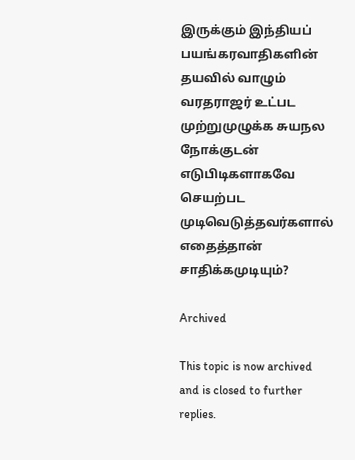இருக்கும் இந்தியப் பயங்கரவாதிகளின் தயவில் வாழும் வரதராஜர் உட்பட முற்றுமுழுக்க சுயநல நோக்குடன் எடுபிடிகளாகவே செயற்பட முடிவெடுத்தவர்களால் எதைத்தான் சாதிக்கமுடியும்?

Archived

This topic is now archived and is closed to further replies.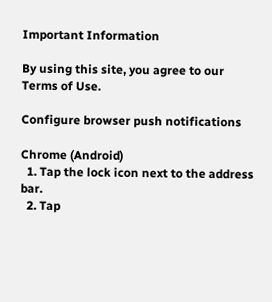Important Information

By using this site, you agree to our Terms of Use.

Configure browser push notifications

Chrome (Android)
  1. Tap the lock icon next to the address bar.
  2. Tap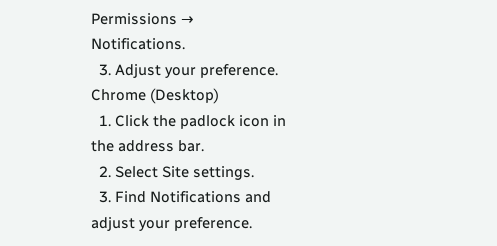Permissions → Notifications.
  3. Adjust your preference.
Chrome (Desktop)
  1. Click the padlock icon in the address bar.
  2. Select Site settings.
  3. Find Notifications and adjust your preference.